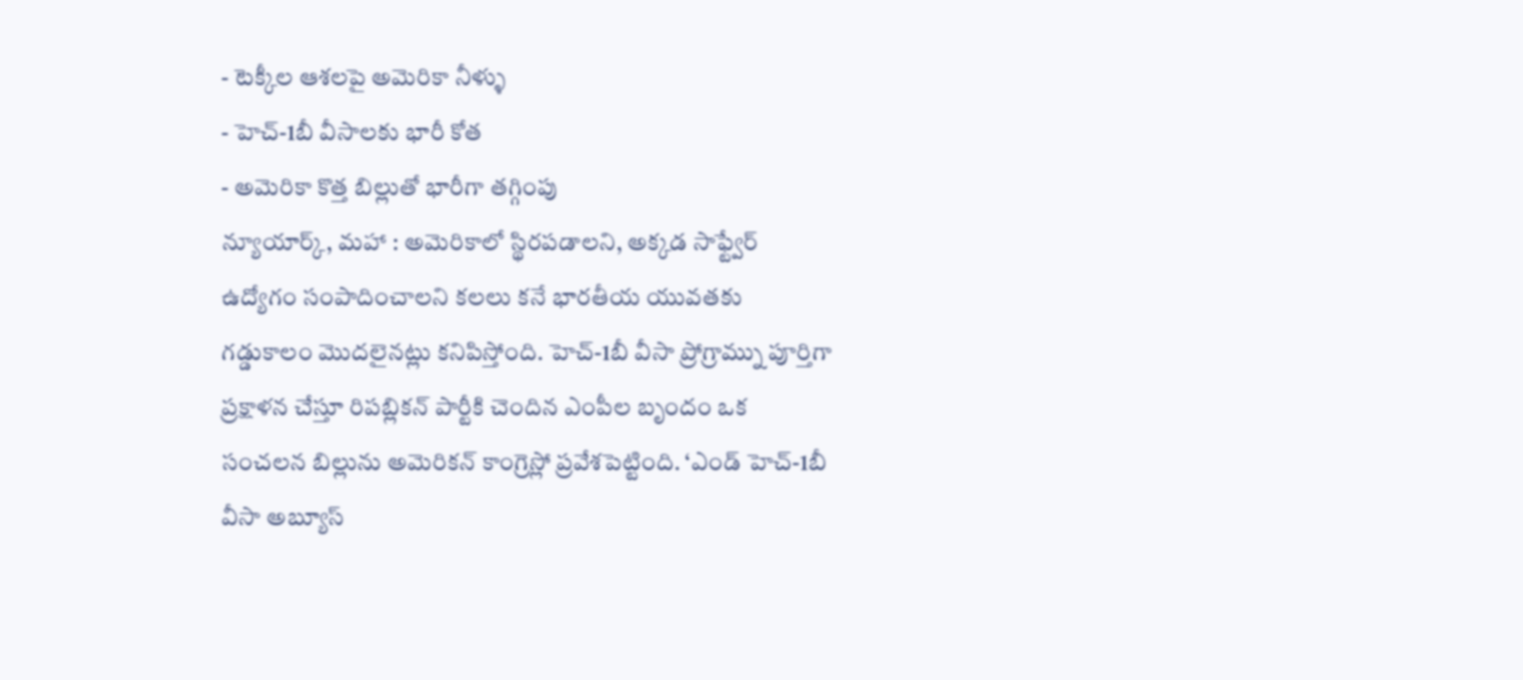- టెక్కీల ఆశలపై అమెరికా నీళ్ళు
- హెచ్-1బీ వీసాలకు భారీ కోత
- అమెరికా కొత్త బిల్లుతో భారీగా తగ్గింపు
న్యూయార్క్, మహా : అమెరికాలో స్థిరపడాలని, అక్కడ సాఫ్ట్వేర్ ఉద్యోగం సంపాదించాలని కలలు కనే భారతీయ యువతకు గడ్డుకాలం మొదలైనట్లు కనిపిస్తోంది. హెచ్-1బీ వీసా ప్రోగ్రామ్ను పూర్తిగా ప్రక్షాళన చేస్తూ రిపబ్లికన్ పార్టీకి చెందిన ఎంపీల బృందం ఒక సంచలన బిల్లును అమెరికన్ కాంగ్రెస్లో ప్రవేశపెట్టింది. ‘ఎండ్ హెచ్-1బీ వీసా అబ్యూస్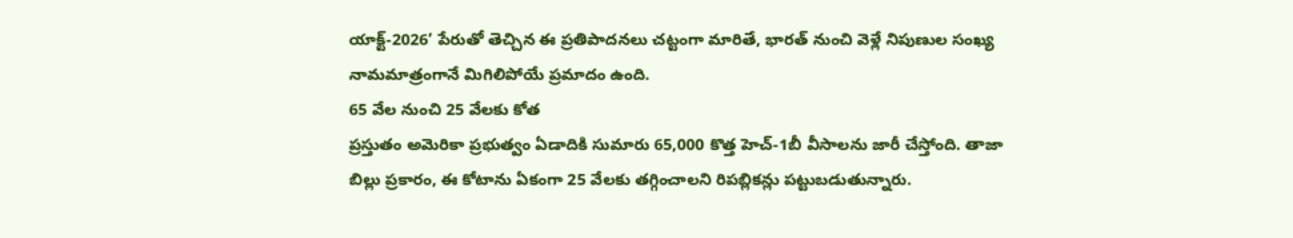యాక్ట్-2026’ పేరుతో తెచ్చిన ఈ ప్రతిపాదనలు చట్టంగా మారితే, భారత్ నుంచి వెళ్లే నిపుణుల సంఖ్య నామమాత్రంగానే మిగిలిపోయే ప్రమాదం ఉంది.
65 వేల నుంచి 25 వేలకు కోత
ప్రస్తుతం అమెరికా ప్రభుత్వం ఏడాదికి సుమారు 65,000 కొత్త హెచ్-1బీ వీసాలను జారీ చేస్తోంది. తాజా బిల్లు ప్రకారం, ఈ కోటాను ఏకంగా 25 వేలకు తగ్గించాలని రిపబ్లికన్లు పట్టుబడుతున్నారు.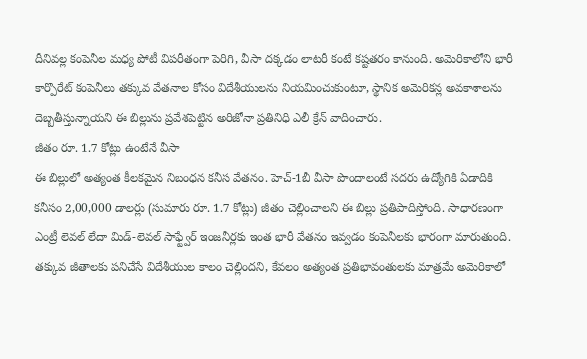దీనివల్ల కంపెనీల మధ్య పోటీ విపరీతంగా పెరిగి, వీసా దక్కడం లాటరీ కంటే కష్టతరం కానుంది. అమెరికాలోని భారీ కార్పొరేట్ కంపెనీలు తక్కువ వేతనాల కోసం విదేశీయులను నియమించుకుంటూ, స్థానిక అమెరికన్ల అవకాశాలను దెబ్బతీస్తున్నాయని ఈ బిల్లును ప్రవేశపెట్టిన అరిజోనా ప్రతినిధి ఎలీ క్రేన్ వాదించారు.
జీతం రూ. 1.7 కోట్లు ఉంటేనే వీసా
ఈ బిల్లులో అత్యంత కీలకమైన నిబంధన కనీస వేతనం. హెచ్-1బీ వీసా పొందాలంటే సదరు ఉద్యోగికి ఏడాదికి కనీసం 2,00,000 డాలర్లు (సుమారు రూ. 1.7 కోట్లు) జీతం చెల్లించాలని ఈ బిల్లు ప్రతిపాదిస్తోంది. సాధారణంగా ఎంట్రీ లెవల్ లేదా మిడ్-లెవల్ సాఫ్ట్వేర్ ఇంజనీర్లకు ఇంత భారీ వేతనం ఇవ్వడం కంపెనీలకు భారంగా మారుతుంది. తక్కువ జీతాలకు పనిచేసే విదేశీయుల కాలం చెల్లిందని, కేవలం అత్యంత ప్రతిభావంతులకు మాత్రమే అమెరికాలో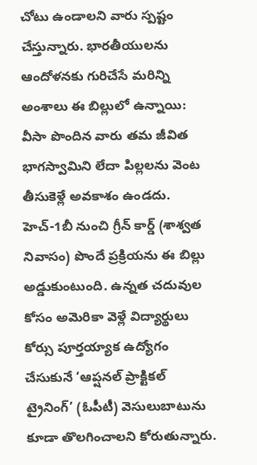చోటు ఉండాలని వారు స్పష్టం చేస్తున్నారు. భారతీయులను ఆందోళనకు గురిచేసే మరిన్ని అంశాలు ఈ బిల్లులో ఉన్నాయి: వీసా పొందిన వారు తమ జీవిత భాగస్వామిని లేదా పిల్లలను వెంట తీసుకెళ్లే అవకాశం ఉండదు. హెచ్-1బీ నుంచి గ్రీన్ కార్డ్ (శాశ్వత నివాసం) పొందే ప్రక్రియను ఈ బిల్లు అడ్డుకుంటుంది. ఉన్నత చదువుల కోసం అమెరికా వెళ్లే విద్యార్థులు కోర్సు పూర్తయ్యాక ఉద్యోగం చేసుకునే ‘ఆప్షనల్ ప్రాక్టికల్ ట్రైనింగ్’ (ఓపీటీ) వెసులుబాటును కూడా తొలగించాలని కోరుతున్నారు.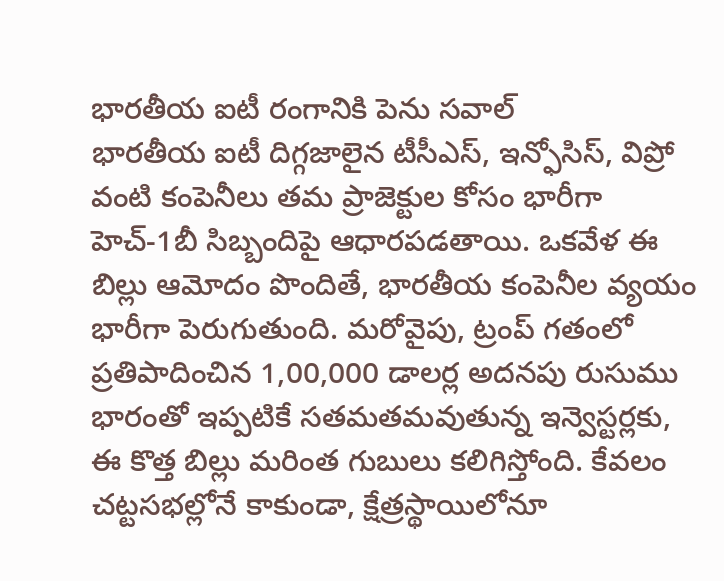భారతీయ ఐటీ రంగానికి పెను సవాల్
భారతీయ ఐటీ దిగ్గజాలైన టీసీఎస్, ఇన్ఫోసిస్, విప్రో వంటి కంపెనీలు తమ ప్రాజెక్టుల కోసం భారీగా హెచ్-1బీ సిబ్బందిపై ఆధారపడతాయి. ఒకవేళ ఈ బిల్లు ఆమోదం పొందితే, భారతీయ కంపెనీల వ్యయం భారీగా పెరుగుతుంది. మరోవైపు, ట్రంప్ గతంలో ప్రతిపాదించిన 1,00,000 డాలర్ల అదనపు రుసుము భారంతో ఇప్పటికే సతమతమవుతున్న ఇన్వెస్టర్లకు, ఈ కొత్త బిల్లు మరింత గుబులు కలిగిస్తోంది. కేవలం చట్టసభల్లోనే కాకుండా, క్షేత్రస్థాయిలోనూ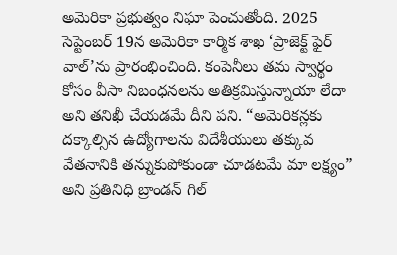అమెరికా ప్రభుత్వం నిఘా పెంచుతోంది. 2025 సెప్టెంబర్ 19న అమెరికా కార్మిక శాఖ ‘ప్రాజెక్ట్ ఫైర్ వాల్’ను ప్రారంభించింది. కంపెనీలు తమ స్వార్థం కోసం వీసా నిబంధనలను అతిక్రమిస్తున్నాయా లేదా అని తనిఖీ చేయడమే దీని పని. “అమెరికన్లకు దక్కాల్సిన ఉద్యోగాలను విదేశీయులు తక్కువ వేతనానికి తన్నుకుపోకుండా చూడటమే మా లక్ష్యం” అని ప్రతినిధి బ్రాండన్ గిల్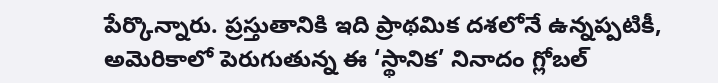పేర్కొన్నారు. ప్రస్తుతానికి ఇది ప్రాథమిక దశలోనే ఉన్నప్పటికీ, అమెరికాలో పెరుగుతున్న ఈ ‘స్థానిక’ నినాదం గ్లోబల్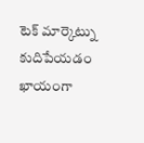టెక్ మార్కెట్ను కుదిపేయడం ఖాయంగా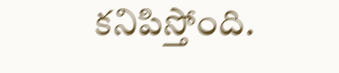కనిపిస్తోంది.